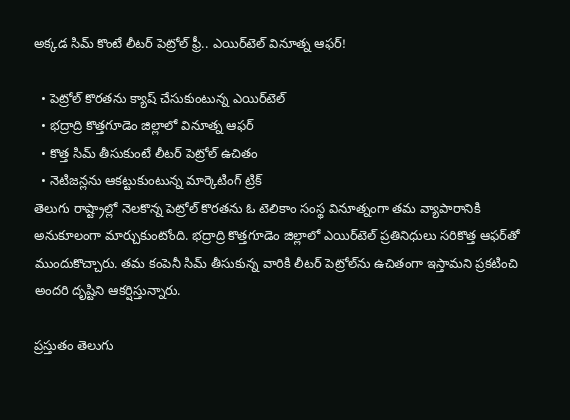అక్కడ సిమ్ కొంటే లీటర్ పెట్రోల్ ఫ్రీ.. ఎయిర్‌టెల్ వినూత్న ఆఫర్!

  • పెట్రోల్ కొరతను క్యాష్ చేసుకుంటున్న ఎయిర్‌టెల్
  • భద్రాద్రి కొత్తగూడెం జిల్లాలో వినూత్న ఆఫర్
  • కొత్త సిమ్ తీసుకుంటే లీటర్ పెట్రోల్ ఉచితం
  • నెటిజన్లను ఆకట్టుకుంటున్న మార్కెటింగ్ ట్రిక్
తెలుగు రాష్ట్రాల్లో నెలకొన్న పెట్రోల్ కొరతను ఓ టెలికాం సంస్థ వినూత్నంగా తమ వ్యాపారానికి అనుకూలంగా మార్చుకుంటోంది. భద్రాద్రి కొత్తగూడెం జిల్లాలో ఎయిర్‌టెల్ ప్రతినిధులు సరికొత్త ఆఫర్‌తో ముందుకొచ్చారు. తమ కంపెనీ సిమ్ తీసుకున్న వారికి లీటర్ పెట్రోల్‌ను ఉచితంగా ఇస్తామని ప్రకటించి అందరి దృష్టిని ఆకర్షిస్తున్నారు.

ప్రస్తుతం తెలుగు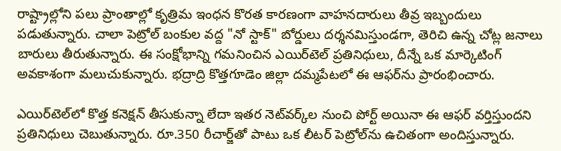రాష్ట్రాల్లోని పలు ప్రాంతాల్లో కృత్రిమ ఇంధన కొరత కారణంగా వాహనదారులు తీవ్ర ఇబ్బందులు పడుతున్నారు. చాలా పెట్రోల్ బంకుల వద్ద "నో స్టాక్" బోర్డులు దర్శనమిస్తుండగా, తెరిచి ఉన్న చోట్ల జనాలు బారులు తీరుతున్నారు. ఈ సంక్షోభాన్ని గమనించిన ఎయిర్‌టెల్ ప్రతినిధులు, దీన్నే ఒక మార్కెటింగ్ అవకాశంగా మలుచుకున్నారు. భద్రాద్రి కొత్తగూడెం జిల్లా దమ్మపేటలో ఈ ఆఫర్‌ను ప్రారంభించారు.

ఎయిర్‌టెల్‌లో కొత్త కనెక్షన్ తీసుకున్నా లేదా ఇతర నెట్‌వర్క్‌ల నుంచి పోర్ట్ అయినా ఈ ఆఫర్ వర్తిస్తుందని ప్రతినిధులు చెబుతున్నారు. రూ.350 రీచార్జ్‌తో పాటు ఒక లీటర్ పెట్రోల్‌ను ఉచితంగా అందిస్తున్నారు.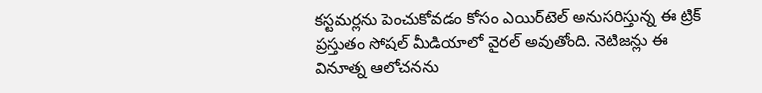కస్టమర్లను పెంచుకోవడం కోసం ఎయిర్‌టెల్ అనుసరిస్తున్న ఈ ట్రిక్ ప్రస్తుతం సోషల్ మీడియాలో వైరల్ అవుతోంది. నెటిజన్లు ఈ వినూత్న ఆలోచనను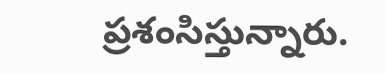ప్రశంసిస్తున్నారు.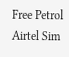Free Petrol
Airtel Sim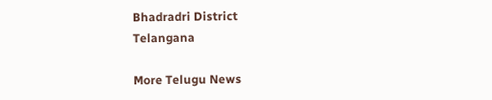Bhadradri District
Telangana

More Telugu News